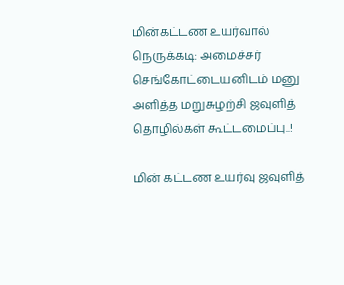மின்கட்டண உயர்வால் நெருக்கடி: அமைச்சர் செங்கோட்டையனிடம் மனு அளித்த மறுசுழற்சி ஜவுளித் தொழில்கள் கூட்டமைப்பு..!

மின் கட்டண உயர்வு ஜவுளித்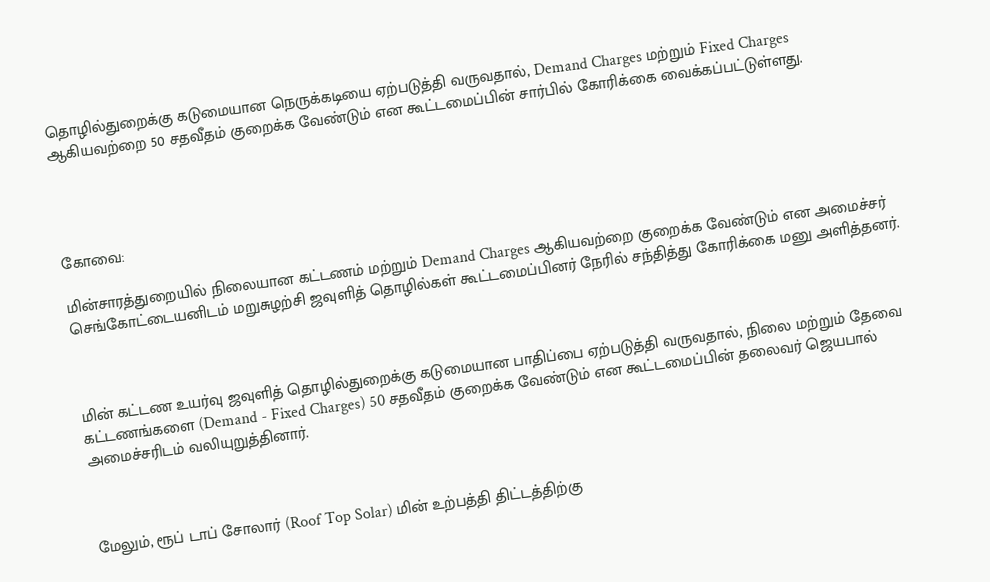தொழில்துறைக்கு கடுமையான நெருக்கடியை ஏற்படுத்தி வருவதால், Demand Charges மற்றும் Fixed Charges ஆகியவற்றை 50 சதவீதம் குறைக்க வேண்டும் என கூட்டமைப்பின் சார்பில் கோரிக்கை வைக்கப்பட்டுள்ளது.




கோவை:

மின்சாரத்துறையில் நிலையான கட்டணம் மற்றும் Demand Charges ஆகியவற்றை குறைக்க வேண்டும் என அமைச்சர் செங்கோட்டையனிடம் மறுசுழற்சி ஜவுளித் தொழில்கள் கூட்டமைப்பினர் நேரில் சந்தித்து கோரிக்கை மனு அளித்தனர்.



மின் கட்டண உயர்வு ஜவுளித் தொழில்துறைக்கு கடுமையான பாதிப்பை ஏற்படுத்தி வருவதால், நிலை மற்றும் தேவை கட்டணங்களை (Demand - Fixed Charges) 50 சதவீதம் குறைக்க வேண்டும் என கூட்டமைப்பின் தலைவர் ஜெயபால் அமைச்சரிடம் வலியுறுத்தினார்.



மேலும், ரூப் டாப் சோலார் (Roof Top Solar) மின் உற்பத்தி திட்டத்திற்கு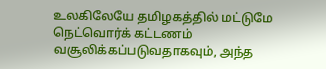உலகிலேயே தமிழகத்தில் மட்டுமே நெட்வொர்க் கட்டணம் வசூலிக்கப்படுவதாகவும், அந்த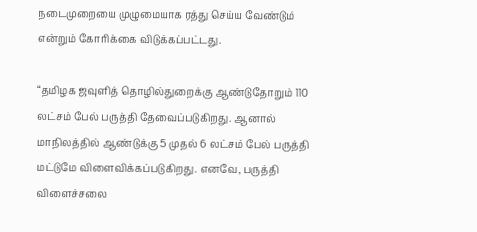நடைமுறையை முழுமையாக ரத்து செய்ய வேண்டும் என்றும் கோரிக்கை விடுக்கப்பட்டது.

“தமிழக ஜவுளித் தொழில்துறைக்கு ஆண்டுதோறும் 110 லட்சம் பேல் பருத்தி தேவைப்படுகிறது. ஆனால் மாநிலத்தில் ஆண்டுக்கு 5 முதல் 6 லட்சம் பேல் பருத்தி மட்டுமே விளைவிக்கப்படுகிறது. எனவே, பருத்தி விளைச்சலை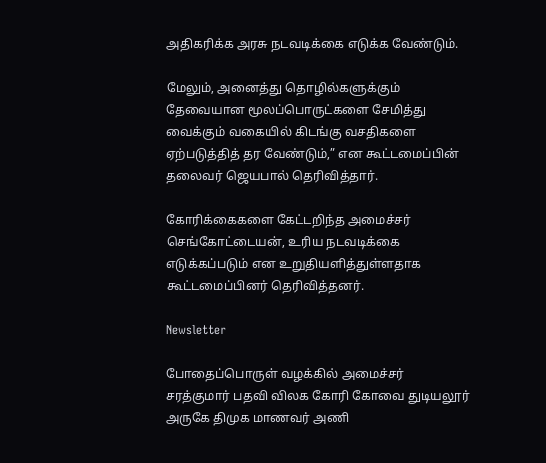அதிகரிக்க அரசு நடவடிக்கை எடுக்க வேண்டும்.

மேலும், அனைத்து தொழில்களுக்கும் தேவையான மூலப்பொருட்களை சேமித்து வைக்கும் வகையில் கிடங்கு வசதிகளை ஏற்படுத்தித் தர வேண்டும்,” என கூட்டமைப்பின் தலைவர் ஜெயபால் தெரிவித்தார்.

கோரிக்கைகளை கேட்டறிந்த அமைச்சர் செங்கோட்டையன், உரிய நடவடிக்கை எடுக்கப்படும் என உறுதியளித்துள்ளதாக கூட்டமைப்பினர் தெரிவித்தனர்.

Newsletter

போதைப்பொருள் வழக்கில் அமைச்சர் சரத்குமார் பதவி விலக கோரி கோவை துடியலூர் அருகே திமுக மாணவர் அணி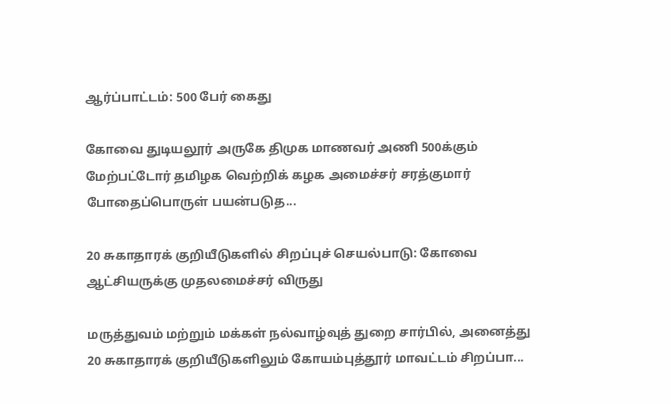ஆர்ப்பாட்டம்: 500 பேர் கைது

கோவை துடியலூர் அருகே திமுக மாணவர் அணி 500க்கும் மேற்பட்டோர் தமிழக வெற்றிக் கழக அமைச்சர் சரத்குமார் போதைப்பொருள் பயன்படுத...

20 சுகாதாரக் குறியீடுகளில் சிறப்புச் செயல்பாடு: கோவை ஆட்சியருக்கு முதலமைச்சர் விருது

மருத்துவம் மற்றும் மக்கள் நல்வாழ்வுத் துறை சார்பில், அனைத்து 20 சுகாதாரக் குறியீடுகளிலும் கோயம்புத்தூர் மாவட்டம் சிறப்பா...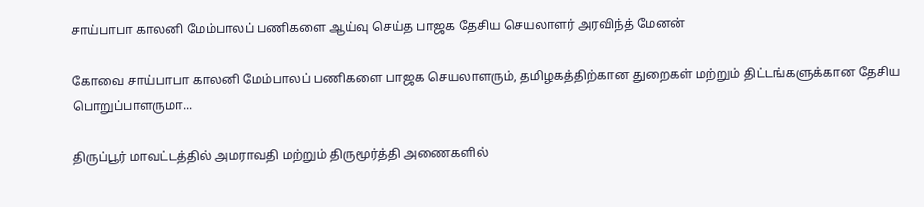சாய்பாபா காலனி மேம்பாலப் பணிகளை ஆய்வு செய்த பாஜக தேசிய செயலாளர் அரவிந்த் மேனன்

கோவை சாய்பாபா காலனி மேம்பாலப் பணிகளை பாஜக செயலாளரும், தமிழகத்திற்கான துறைகள் மற்றும் திட்டங்களுக்கான தேசிய பொறுப்பாளருமா...

திருப்பூர் மாவட்டத்தில் அமராவதி மற்றும் திருமூர்த்தி அணைகளில்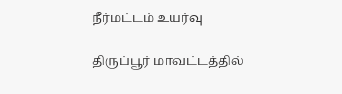நீர்மட்டம் உயர்வு

திருப்பூர் மாவட்டத்தில்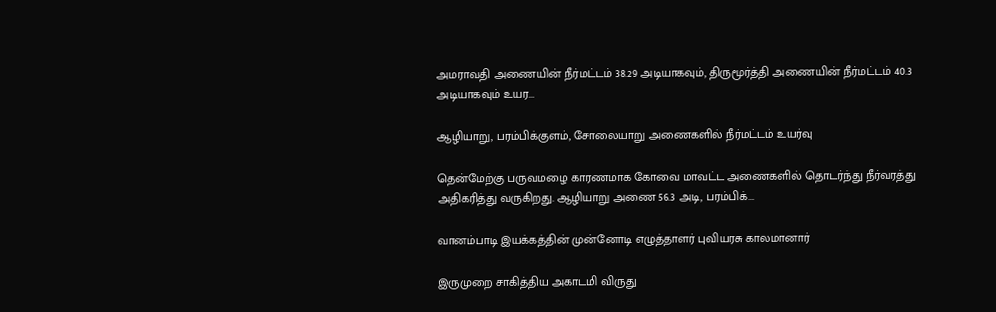அமராவதி அணையின் நீர்மட்டம் 38.29 அடியாகவும், திருமூர்த்தி அணையின் நீர்மட்டம் 40.3 அடியாகவும் உயர...

ஆழியாறு, பரம்பிக்குளம், சோலையாறு அணைகளில் நீர்மட்டம் உயர்வு

தென்மேற்கு பருவமழை காரணமாக கோவை மாவட்ட அணைகளில் தொடர்ந்து நீர்வரத்து அதிகரித்து வருகிறது. ஆழியாறு அணை 56.3 அடி, பரம்பிக்...

வானம்பாடி இயக்கத்தின் முன்னோடி எழுத்தாளர் புவியரசு காலமானார்

இருமுறை சாகித்திய அகாடமி விருது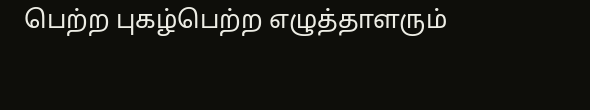பெற்ற புகழ்பெற்ற எழுத்தாளரும்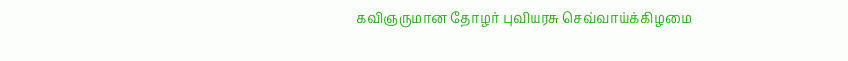கவிஞருமான தோழர் புவியரசு செவ்வாய்க்கிழமை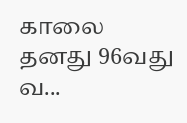காலை தனது 96வது வ...